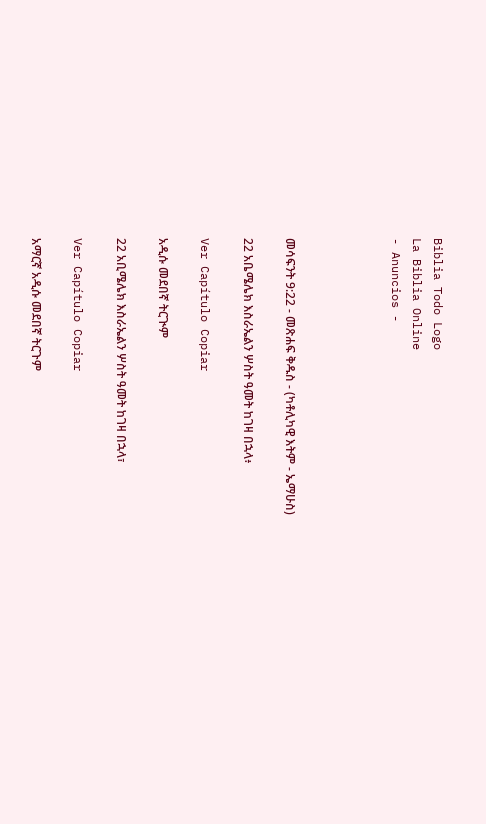Biblia Todo Logo
La Biblia Online
- Anuncios -




መሳፍንት 9:22 - መጽሐፍ ቅዱስ - (ካቶሊካዊ እትም - ኤማሁስ)

22 አቤሜሌክ እስራኤልን ሦስት ዓመት ከገዛ በኋላ፥

Ver Capítulo Copiar

አዲሱ መደበኛ ትርጒም

22 አቢሜሌክ እስራኤልን ሦስት ዓመት ከገዛ በኋላ፣

Ver Capítulo Copiar

አማርኛ አዲሱ መደበኛ ትርጉም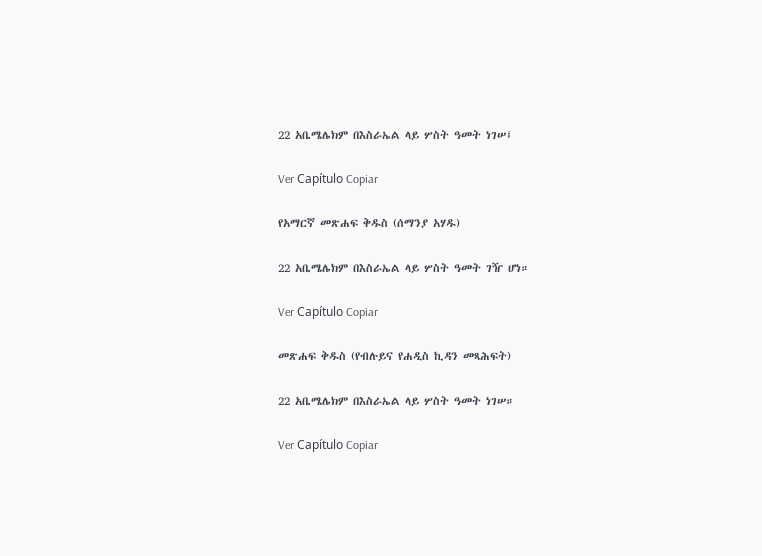22 አቤሜሌክም በእስራኤል ላይ ሦስት ዓመት ነገሠ፤

Ver Capítulo Copiar

የአማርኛ መጽሐፍ ቅዱስ (ሰማንያ አሃዱ)

22 አቤሜሌክም በእስራኤል ላይ ሦስት ዓመት ገዥ ሆነ።

Ver Capítulo Copiar

መጽሐፍ ቅዱስ (የብሉይና የሐዲስ ኪዳን መጻሕፍት)

22 አቤሜሌክም በእስራኤል ላይ ሦስት ዓመት ነገሠ።

Ver Capítulo Copiar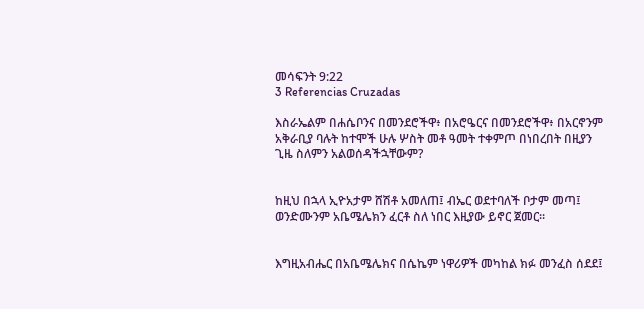መሳፍንት 9:22
3 Referencias Cruzadas

እስራኤልም በሐሴቦንና በመንደሮችዋ፥ በአሮዔርና በመንደሮችዋ፥ በአርኖንም አቅራቢያ ባሉት ከተሞች ሁሉ ሦስት መቶ ዓመት ተቀምጦ በነበረበት በዚያን ጊዜ ስለምን አልወሰዳችኋቸውም?


ከዚህ በኋላ ኢዮአታም ሸሽቶ አመለጠ፤ ብኤር ወደተባለች ቦታም መጣ፤ ወንድሙንም አቤሜሌክን ፈርቶ ስለ ነበር እዚያው ይኖር ጀመር።


እግዚአብሔር በአቤሜሌክና በሴኬም ነዋሪዎች መካከል ክፉ መንፈስ ሰደደ፤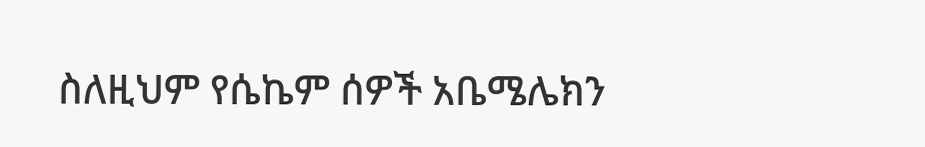ስለዚህም የሴኬም ሰዎች አቤሜሌክን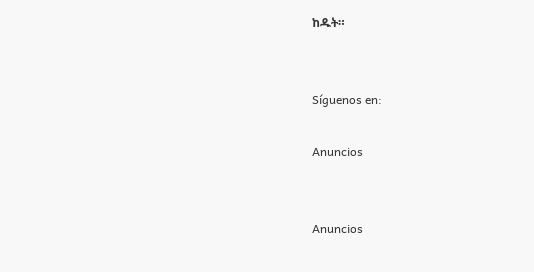ከዱት።


Síguenos en:

Anuncios


Anuncios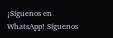¡Síguenos en WhatsApp! Síguenos